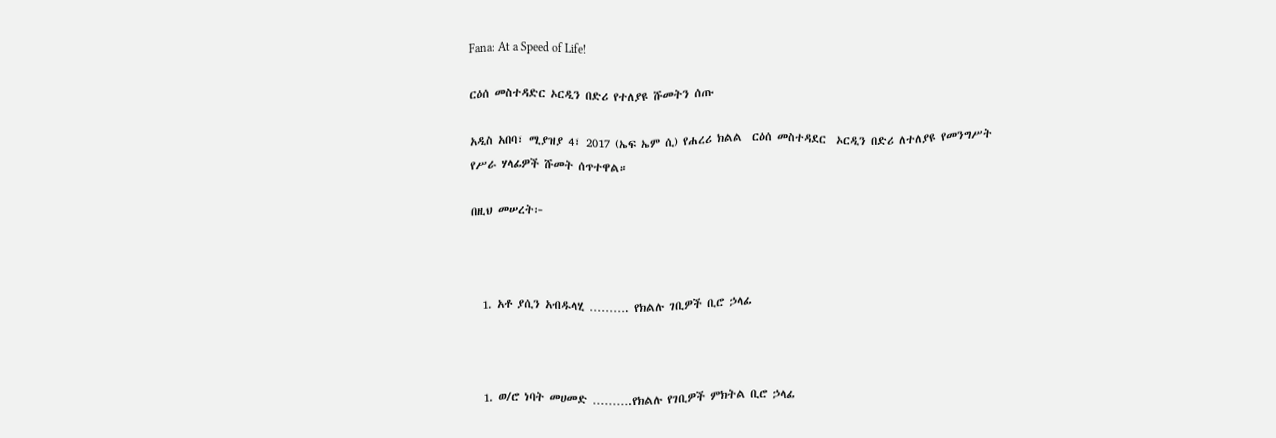Fana: At a Speed of Life!

ርዕሰ መስተዳድር ኦርዲን በድሪ የተለያዩ ሹመትን ሰጡ

አዲስ አበባ፣ ሚያዝያ 4፣ 2017 (ኤፍ ኤም ሲ) የሐረሪ ክልል  ርዕሰ መስተዳደር  ኦርዲን በድሪ ለተለያዩ የመንግሥት የሥራ ሃላፊዎች ሹመት ሰጥተዋል።

በዚህ መሠረት፦



  1. አቶ ያሲን አብዱላሂ ………. የክልሉ ገቢዎች ቢሮ ኃላፊ



  1. ወ/ሮ ነባት መሀመድ ……….የክልሉ የገቢዎች ምክትል ቢሮ ኃላፊ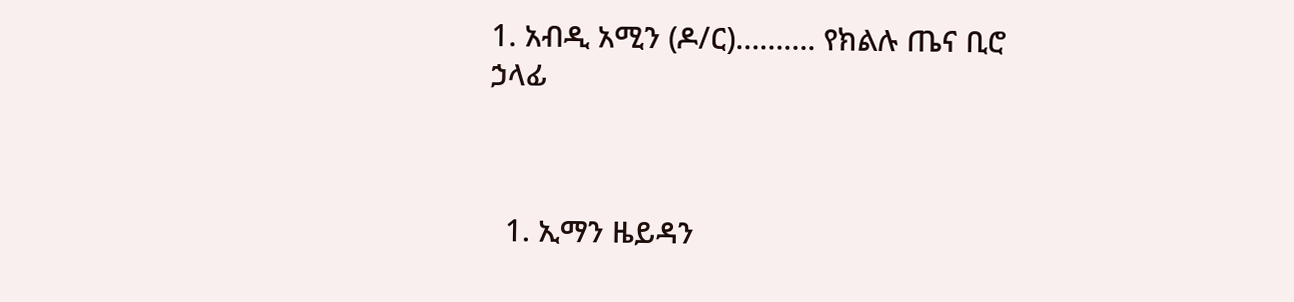1. አብዲ አሚን (ዶ/ር)………. የክልሉ ጤና ቢሮ ኃላፊ



  1. ኢማን ዜይዳን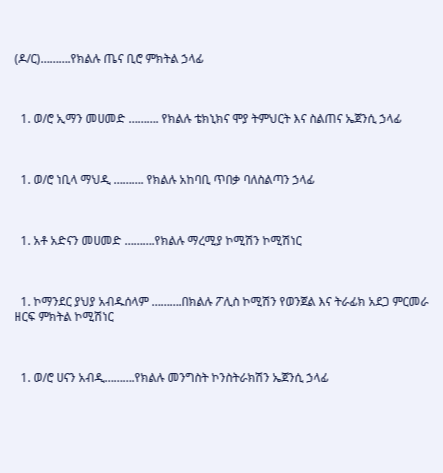(ዶ/ር)……….የክልሉ ጤና ቢሮ ምክትል ኃላፊ



  1. ወ/ሮ ኢማን መሀመድ ………. የክልሉ ቴክኒክና ሞያ ትምህርት እና ስልጠና ኤጀንሲ ኃላፊ



  1. ወ/ሮ ነቢላ ማህዲ ………. የክልሉ አከባቢ ጥበቃ ባለስልጣን ኃላፊ



  1. አቶ አድናን መሀመድ ……….የክልሉ ማረሚያ ኮሚሽን ኮሚሽነር



  1. ኮማንደር ያህያ አብዱሰላም ……….በክልሉ ፖሊስ ኮሚሽን የወንጀል እና ትራፊክ አደጋ ምርመራ ዘርፍ ምክትል ኮሚሽነር



  1. ወ/ሮ ሀናን አብዲ……….የክልሉ መንግስት ኮንስትራክሽን ኤጀንሲ ኃላፊ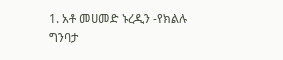1. አቶ መሀመድ ኑረዲን -የክልሉ ግንባታ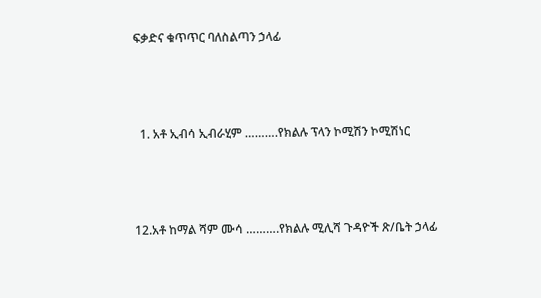ፍቃድና ቁጥጥር ባለስልጣን ኃላፊ



  1. አቶ ኢብሳ ኢብራሂም ……….የክልሉ ፕላን ኮሚሽን ኮሚሽነር



12.አቶ ከማል ሻም ሙሳ ……….የክልሉ ሚሊሻ ጉዳዮች ጽ/ቤት ኃላፊ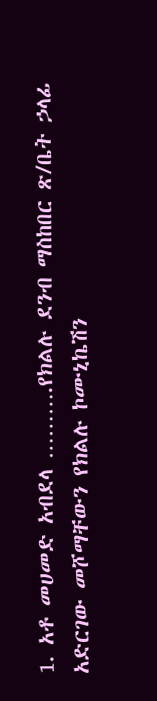1. አቶ መሀመድ አብደላ ……….የክልሉ ደንብ ማስከበር ጽ/ቤት ኃላፊ አድርገው መሾማቸውን የክልሉ ኮሙኒኬሽን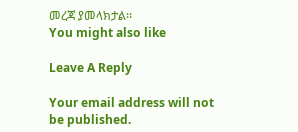መረጃ ያመላክታል፡፡
You might also like

Leave A Reply

Your email address will not be published.